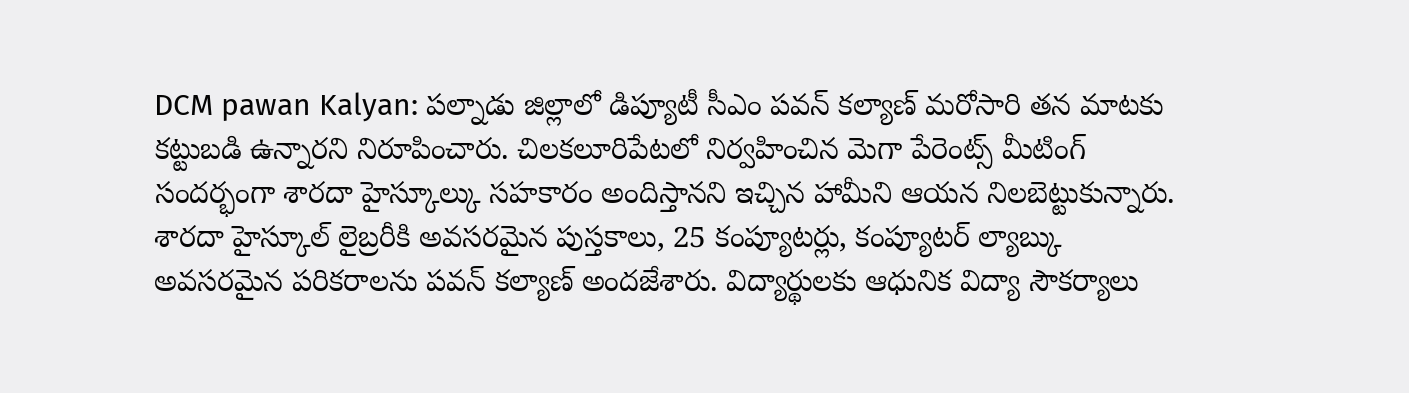DCM pawan Kalyan: పల్నాడు జిల్లాలో డిప్యూటీ సీఎం పవన్ కల్యాణ్ మరోసారి తన మాటకు కట్టుబడి ఉన్నారని నిరూపించారు. చిలకలూరిపేటలో నిర్వహించిన మెగా పేరెంట్స్ మీటింగ్ సందర్భంగా శారదా హైస్కూల్కు సహకారం అందిస్తానని ఇచ్చిన హామీని ఆయన నిలబెట్టుకున్నారు.
శారదా హైస్కూల్ లైబ్రరీకి అవసరమైన పుస్తకాలు, 25 కంప్యూటర్లు, కంప్యూటర్ ల్యాబ్కు అవసరమైన పరికరాలను పవన్ కల్యాణ్ అందజేశారు. విద్యార్థులకు ఆధునిక విద్యా సౌకర్యాలు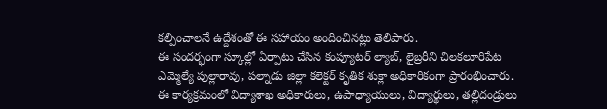కల్పించాలనే ఉద్దేశంతో ఈ సహాయం అందించినట్లు తెలిపారు.
ఈ సందర్భంగా స్కూల్లో ఏర్పాటు చేసిన కంప్యూటర్ ల్యాబ్, లైబ్రరీని చిలకలూరిపేట ఎమ్మెల్యే పుల్లారావు, పల్నాడు జిల్లా కలెక్టర్ కృతిక శుక్లా అధికారికంగా ప్రారంభించారు. ఈ కార్యక్రమంలో విద్యాశాఖ అధికారులు, ఉపాధ్యాయులు, విద్యార్థులు, తల్లిదండ్రులు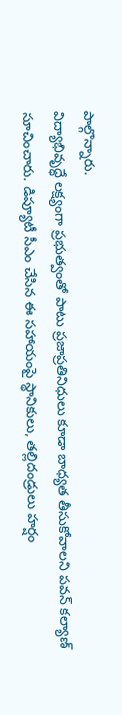పాల్గొన్నారు.
విద్యాభివృద్ధే లక్ష్యంగా ప్రభుత్వంతో పాటు ప్రజాప్రతినిధులు కూడా బాధ్యత తీసుకోవాలని పవన్ కల్యాణ్ సూచించారు. డిప్యూటీ సీఎం చేసిన ఈ సహాయంపై స్థానికులు, తల్లిదండ్రులు హర్షం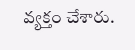వ్యక్తం చేశారు.